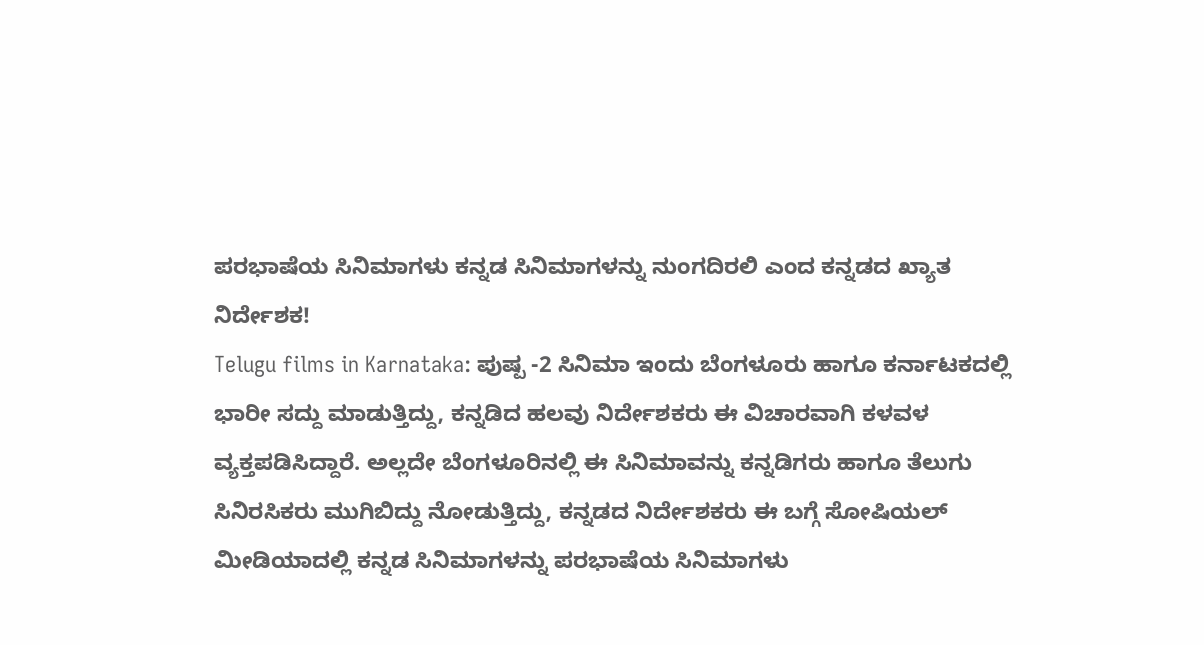ಪರಭಾಷೆಯ ಸಿನಿಮಾಗಳು ಕನ್ನಡ ಸಿನಿಮಾಗಳನ್ನು ನುಂಗದಿರಲಿ ಎಂದ ಕನ್ನಡದ ಖ್ಯಾತ ನಿರ್ದೇಶಕ!
Telugu films in Karnataka: ಪುಷ್ಪ -2 ಸಿನಿಮಾ ಇಂದು ಬೆಂಗಳೂರು ಹಾಗೂ ಕರ್ನಾಟಕದಲ್ಲಿ ಭಾರೀ ಸದ್ದು ಮಾಡುತ್ತಿದ್ದು, ಕನ್ನಡಿದ ಹಲವು ನಿರ್ದೇಶಕರು ಈ ವಿಚಾರವಾಗಿ ಕಳವಳ ವ್ಯಕ್ತಪಡಿಸಿದ್ದಾರೆ. ಅಲ್ಲದೇ ಬೆಂಗಳೂರಿನಲ್ಲಿ ಈ ಸಿನಿಮಾವನ್ನು ಕನ್ನಡಿಗರು ಹಾಗೂ ತೆಲುಗು ಸಿನಿರಸಿಕರು ಮುಗಿಬಿದ್ದು ನೋಡುತ್ತಿದ್ದು, ಕನ್ನಡದ ನಿರ್ದೇಶಕರು ಈ ಬಗ್ಗೆ ಸೋಷಿಯಲ್ ಮೀಡಿಯಾದಲ್ಲಿ ಕನ್ನಡ ಸಿನಿಮಾಗಳನ್ನು ಪರಭಾಷೆಯ ಸಿನಿಮಾಗಳು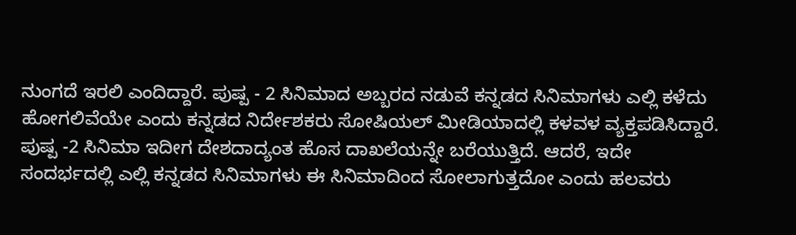ನುಂಗದೆ ಇರಲಿ ಎಂದಿದ್ದಾರೆ. ಪುಷ್ಪ - 2 ಸಿನಿಮಾದ ಅಬ್ಬರದ ನಡುವೆ ಕನ್ನಡದ ಸಿನಿಮಾಗಳು ಎಲ್ಲಿ ಕಳೆದು ಹೋಗಲಿವೆಯೇ ಎಂದು ಕನ್ನಡದ ನಿರ್ದೇಶಕರು ಸೋಷಿಯಲ್ ಮೀಡಿಯಾದಲ್ಲಿ ಕಳವಳ ವ್ಯಕ್ತಪಡಿಸಿದ್ದಾರೆ.
ಪುಷ್ಪ -2 ಸಿನಿಮಾ ಇದೀಗ ದೇಶದಾದ್ಯಂತ ಹೊಸ ದಾಖಲೆಯನ್ನೇ ಬರೆಯುತ್ತಿದೆ. ಆದರೆ, ಇದೇ ಸಂದರ್ಭದಲ್ಲಿ ಎಲ್ಲಿ ಕನ್ನಡದ ಸಿನಿಮಾಗಳು ಈ ಸಿನಿಮಾದಿಂದ ಸೋಲಾಗುತ್ತದೋ ಎಂದು ಹಲವರು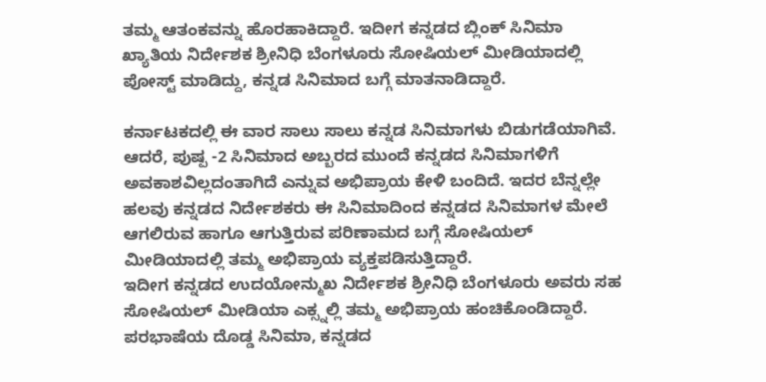ತಮ್ಮ ಆತಂಕವನ್ನು ಹೊರಹಾಕಿದ್ದಾರೆ. ಇದೀಗ ಕನ್ನಡದ ಬ್ಲಿಂಕ್ ಸಿನಿಮಾ ಖ್ಯಾತಿಯ ನಿರ್ದೇಶಕ ಶ್ರೀನಿಧಿ ಬೆಂಗಳೂರು ಸೋಷಿಯಲ್ ಮೀಡಿಯಾದಲ್ಲಿ ಪೋಸ್ಟ್ ಮಾಡಿದ್ದು, ಕನ್ನಡ ಸಿನಿಮಾದ ಬಗ್ಗೆ ಮಾತನಾಡಿದ್ದಾರೆ.

ಕರ್ನಾಟಕದಲ್ಲಿ ಈ ವಾರ ಸಾಲು ಸಾಲು ಕನ್ನಡ ಸಿನಿಮಾಗಳು ಬಿಡುಗಡೆಯಾಗಿವೆ. ಆದರೆ, ಪುಷ್ಪ -2 ಸಿನಿಮಾದ ಅಬ್ಬರದ ಮುಂದೆ ಕನ್ನಡದ ಸಿನಿಮಾಗಳಿಗೆ ಅವಕಾಶವಿಲ್ಲದಂತಾಗಿದೆ ಎನ್ನುವ ಅಭಿಪ್ರಾಯ ಕೇಳಿ ಬಂದಿದೆ. ಇದರ ಬೆನ್ನಲ್ಲೇ ಹಲವು ಕನ್ನಡದ ನಿರ್ದೇಶಕರು ಈ ಸಿನಿಮಾದಿಂದ ಕನ್ನಡದ ಸಿನಿಮಾಗಳ ಮೇಲೆ ಆಗಲಿರುವ ಹಾಗೂ ಆಗುತ್ತಿರುವ ಪರಿಣಾಮದ ಬಗ್ಗೆ ಸೋಷಿಯಲ್ ಮೀಡಿಯಾದಲ್ಲಿ ತಮ್ಮ ಅಭಿಪ್ರಾಯ ವ್ಯಕ್ತಪಡಿಸುತ್ತಿದ್ದಾರೆ.
ಇದೀಗ ಕನ್ನಡದ ಉದಯೋನ್ಮುಖ ನಿರ್ದೇಶಕ ಶ್ರೀನಿಧಿ ಬೆಂಗಳೂರು ಅವರು ಸಹ ಸೋಷಿಯಲ್ ಮೀಡಿಯಾ ಎಕ್ಸ್ನಲ್ಲಿ ತಮ್ಮ ಅಭಿಪ್ರಾಯ ಹಂಚಿಕೊಂಡಿದ್ದಾರೆ. ಪರಭಾಷೆಯ ದೊಡ್ಡ ಸಿನಿಮಾ, ಕನ್ನಡದ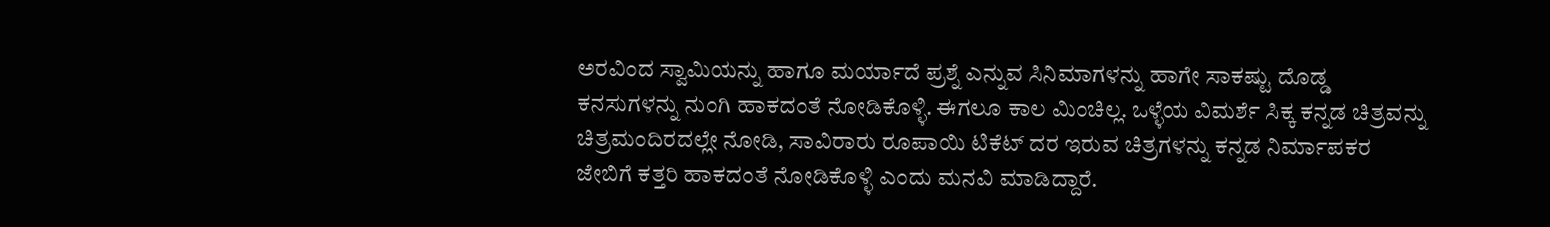ಅರವಿಂದ ಸ್ವಾಮಿಯನ್ನು ಹಾಗೂ ಮರ್ಯಾದೆ ಪ್ರಶ್ನೆ ಎನ್ನುವ ಸಿನಿಮಾಗಳನ್ನು ಹಾಗೇ ಸಾಕಷ್ಟು ದೊಡ್ಡ ಕನಸುಗಳನ್ನು ನುಂಗಿ ಹಾಕದಂತೆ ನೋಡಿಕೊಳ್ಳಿ. ಈಗಲೂ ಕಾಲ ಮಿಂಚಿಲ್ಲ. ಒಳ್ಳೆಯ ವಿಮರ್ಶೆ ಸಿಕ್ಕ ಕನ್ನಡ ಚಿತ್ರವನ್ನು ಚಿತ್ರಮಂದಿರದಲ್ಲೇ ನೋಡಿ, ಸಾವಿರಾರು ರೂಪಾಯಿ ಟಿಕೆಟ್ ದರ ಇರುವ ಚಿತ್ರಗಳನ್ನು ಕನ್ನಡ ನಿರ್ಮಾಪಕರ ಜೇಬಿಗೆ ಕತ್ತರಿ ಹಾಕದಂತೆ ನೋಡಿಕೊಳ್ಳಿ ಎಂದು ಮನವಿ ಮಾಡಿದ್ದಾರೆ.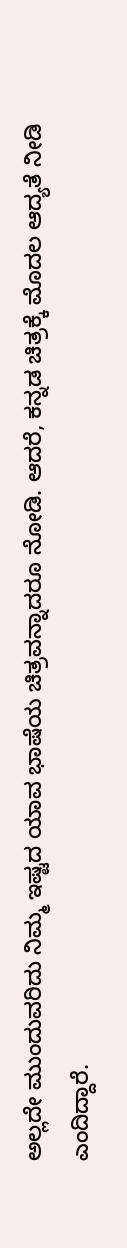ಅಲ್ಲದೇ ಮುಂದುವರಿದು ನಿಮ್ಮ ಇಷ್ಟದ ಯಾವ ಭಾಷೆಯ ಚಿತ್ರವನ್ನಾದರೂ ನೋಡಿ. ಆದರೆ, ಕನ್ನಡ ಚಿತ್ರಕ್ಕೆ ಮೊದಲ ಆದ್ಯತೆ ನೀಡಿ ಎಂದಿದ್ದಾರೆ.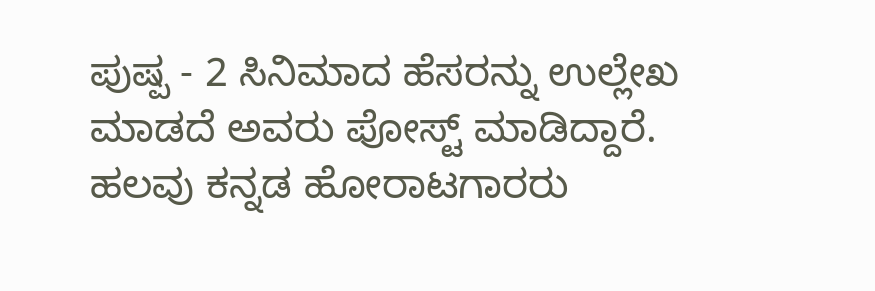ಪುಷ್ಪ - 2 ಸಿನಿಮಾದ ಹೆಸರನ್ನು ಉಲ್ಲೇಖ ಮಾಡದೆ ಅವರು ಪೋಸ್ಟ್ ಮಾಡಿದ್ದಾರೆ.
ಹಲವು ಕನ್ನಡ ಹೋರಾಟಗಾರರು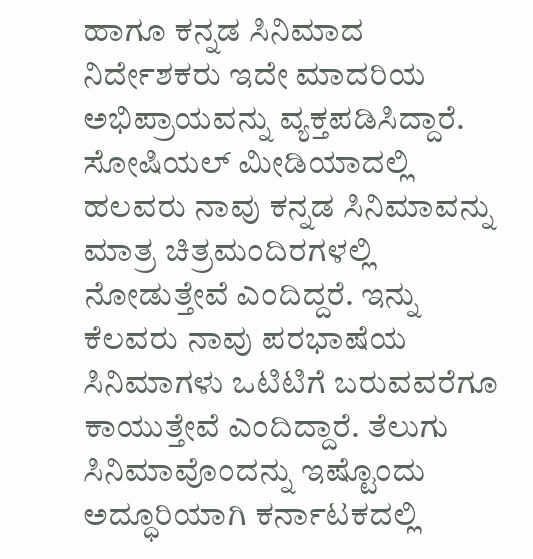ಹಾಗೂ ಕನ್ನಡ ಸಿನಿಮಾದ ನಿರ್ದೇಶಕರು ಇದೇ ಮಾದರಿಯ ಅಭಿಪ್ರಾಯವನ್ನು ವ್ಯಕ್ತಪಡಿಸಿದ್ದಾರೆ. ಸೋಷಿಯಲ್ ಮೀಡಿಯಾದಲ್ಲಿ ಹಲವರು ನಾವು ಕನ್ನಡ ಸಿನಿಮಾವನ್ನು ಮಾತ್ರ ಚಿತ್ರಮಂದಿರಗಳಲ್ಲಿ ನೋಡುತ್ತೇವೆ ಎಂದಿದ್ದರೆ. ಇನ್ನು ಕೆಲವರು ನಾವು ಪರಭಾಷೆಯ ಸಿನಿಮಾಗಳು ಒಟಿಟಿಗೆ ಬರುವವರೆಗೂ ಕಾಯುತ್ತೇವೆ ಎಂದಿದ್ದಾರೆ. ತೆಲುಗು ಸಿನಿಮಾವೊಂದನ್ನು ಇಷ್ಟೊಂದು ಅದ್ಧೂರಿಯಾಗಿ ಕರ್ನಾಟಕದಲ್ಲಿ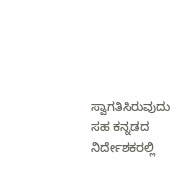ಸ್ವಾಗತಿಸಿರುವುದು ಸಹ ಕನ್ನಡದ ನಿರ್ದೇಶಕರಲ್ಲಿ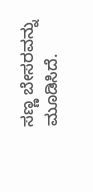ಸಣ್ಣ ಬೇಸರವನ್ನು ಮೂಡಿಸಿದೆ.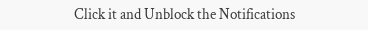Click it and Unblock the Notifications